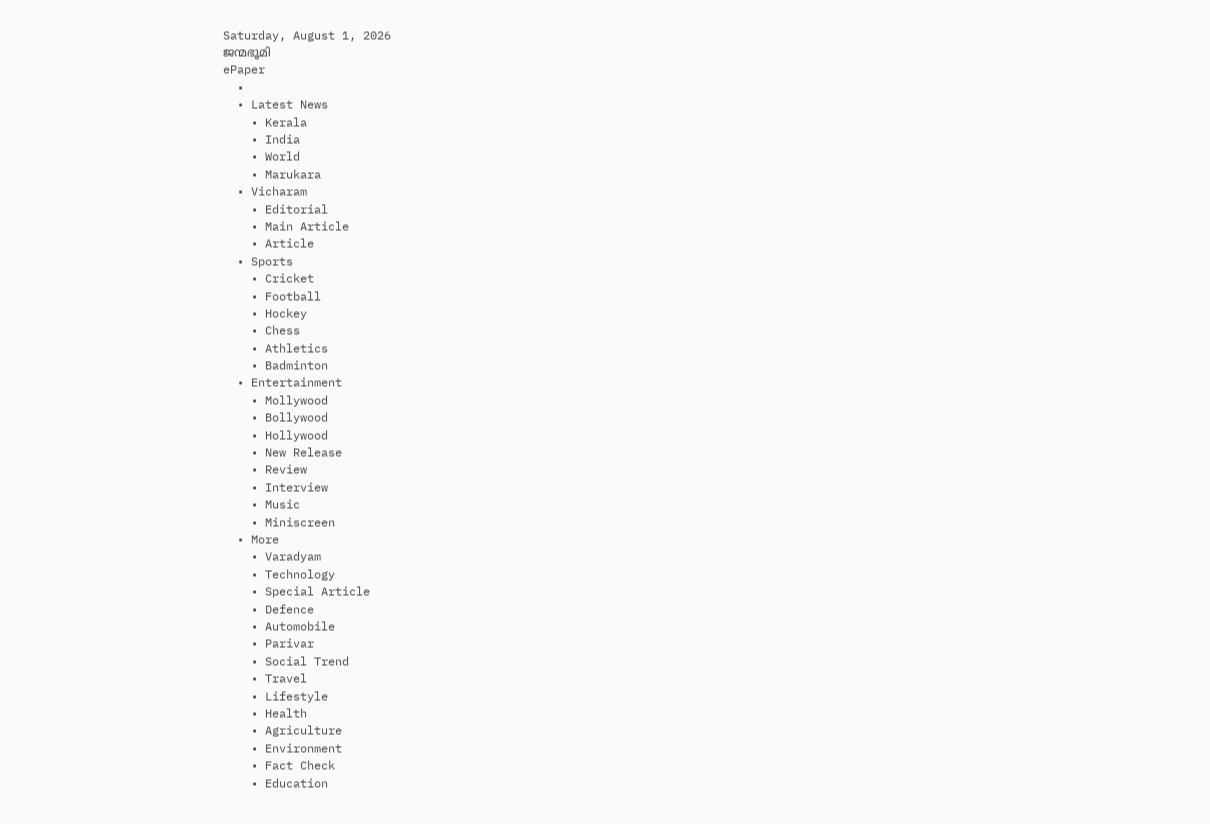Saturday, August 1, 2026
ജന്മഭൂമി
ePaper
  •
  • Latest News
    • Kerala
    • India
    • World
    • Marukara
  • Vicharam
    • Editorial
    • Main Article
    • Article
  • Sports
    • Cricket
    • Football
    • Hockey
    • Chess
    • Athletics
    • Badminton
  • Entertainment
    • Mollywood
    • Bollywood
    • Hollywood
    • New Release
    • Review
    • Interview
    • Music
    • Miniscreen
  • More
    • Varadyam
    • Technology
    • Special Article
    • Defence
    • Automobile
    • Parivar
    • Social Trend
    • Travel
    • Lifestyle
    • Health
    • Agriculture
    • Environment
    • Fact Check
    • Education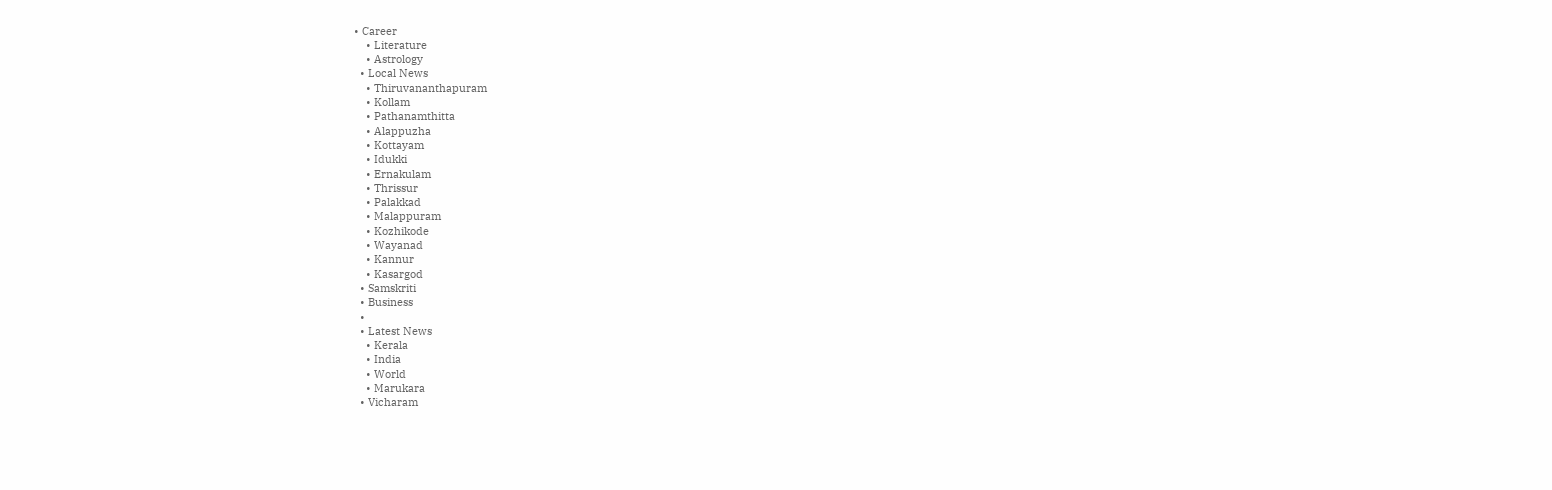• Career
    • Literature
    • Astrology
  • Local News
    • Thiruvananthapuram
    • Kollam
    • Pathanamthitta
    • Alappuzha
    • Kottayam
    • Idukki
    • Ernakulam
    • Thrissur
    • Palakkad
    • Malappuram
    • Kozhikode
    • Wayanad
    • Kannur
    • Kasargod
  • Samskriti
  • Business
  •
  • Latest News
    • Kerala
    • India
    • World
    • Marukara
  • Vicharam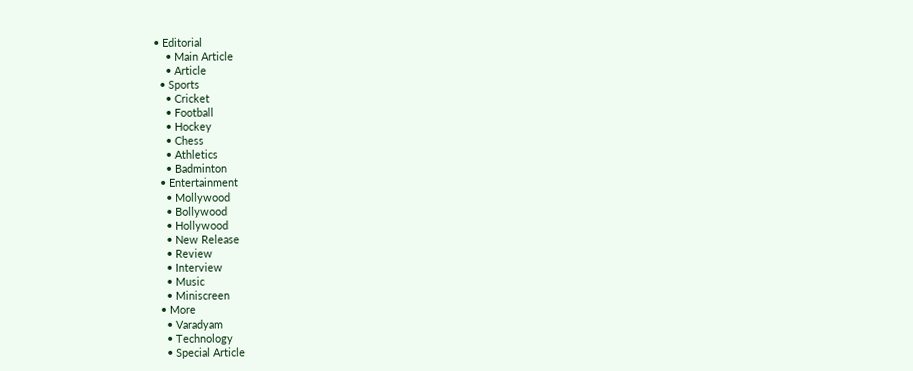• Editorial
    • Main Article
    • Article
  • Sports
    • Cricket
    • Football
    • Hockey
    • Chess
    • Athletics
    • Badminton
  • Entertainment
    • Mollywood
    • Bollywood
    • Hollywood
    • New Release
    • Review
    • Interview
    • Music
    • Miniscreen
  • More
    • Varadyam
    • Technology
    • Special Article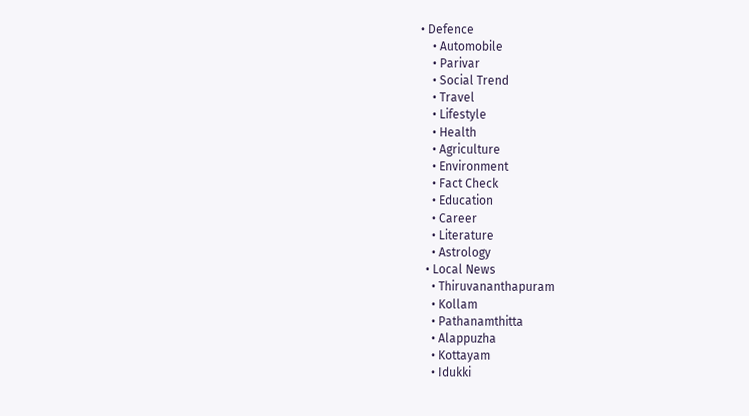• Defence
    • Automobile
    • Parivar
    • Social Trend
    • Travel
    • Lifestyle
    • Health
    • Agriculture
    • Environment
    • Fact Check
    • Education
    • Career
    • Literature
    • Astrology
  • Local News
    • Thiruvananthapuram
    • Kollam
    • Pathanamthitta
    • Alappuzha
    • Kottayam
    • Idukki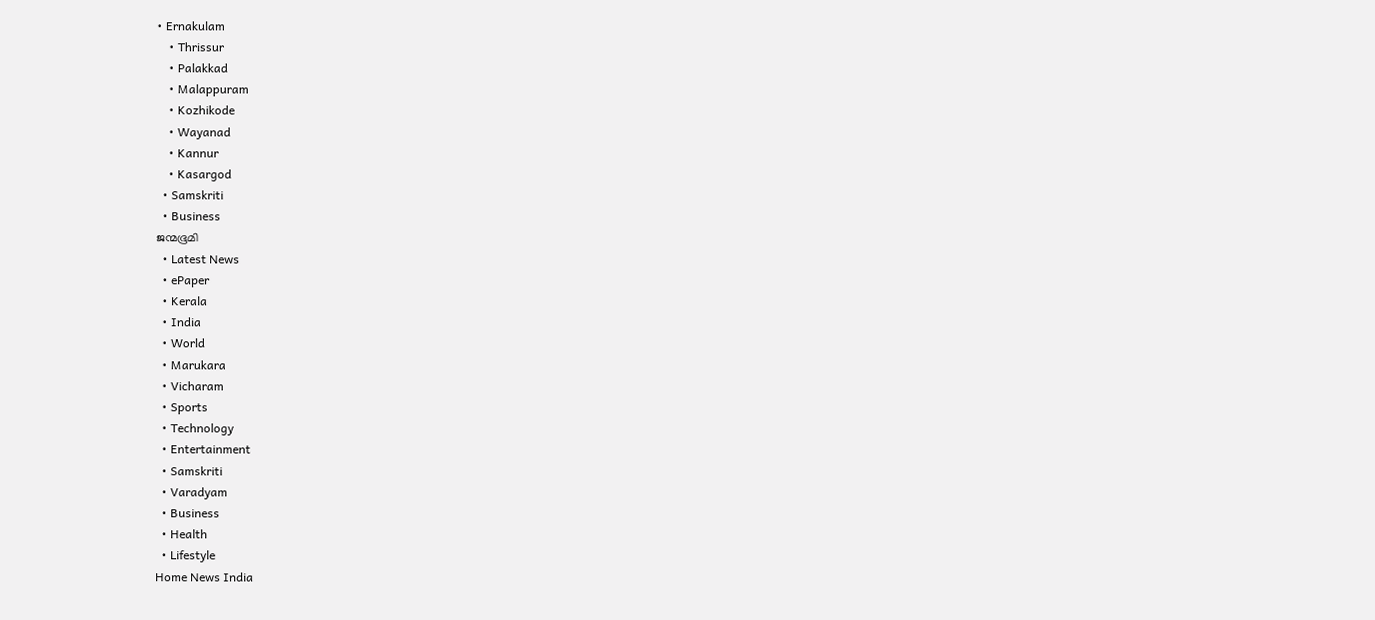• Ernakulam
    • Thrissur
    • Palakkad
    • Malappuram
    • Kozhikode
    • Wayanad
    • Kannur
    • Kasargod
  • Samskriti
  • Business
ജന്മഭൂമി
  • Latest News
  • ePaper
  • Kerala
  • India
  • World
  • Marukara
  • Vicharam
  • Sports
  • Technology
  • Entertainment
  • Samskriti
  • Varadyam
  • Business
  • Health
  • Lifestyle
Home News India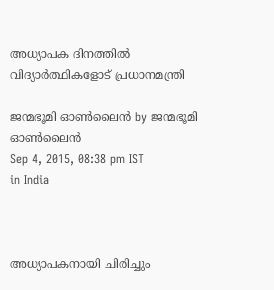അധ്യാപക ദിനത്തില്‍ വിദ്യാര്‍ത്ഥികളോട് പ്രധാനമന്ത്രി

ജന്മഭൂമി ഓണ്‍ലൈന്‍ by ജന്മഭൂമി ഓണ്‍ലൈന്‍
Sep 4, 2015, 08:38 pm IST
in India



അധ്യാപകനായി ചിരിച്ചും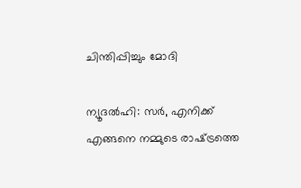ചിന്തിപ്പിച്ചും മോദി

ന്യൂദല്‍ഹി: സര്‍, എനിക്ക് എങ്ങനെ നമ്മുടെ രാഷ്‌ട്രത്തെ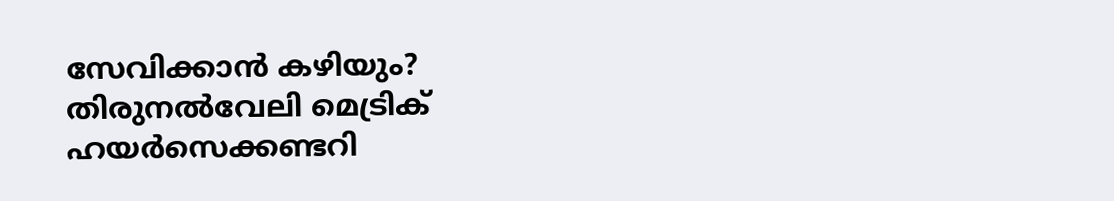സേവിക്കാന്‍ കഴിയും? തിരുനല്‍വേലി മെട്രിക് ഹയര്‍സെക്കണ്ടറി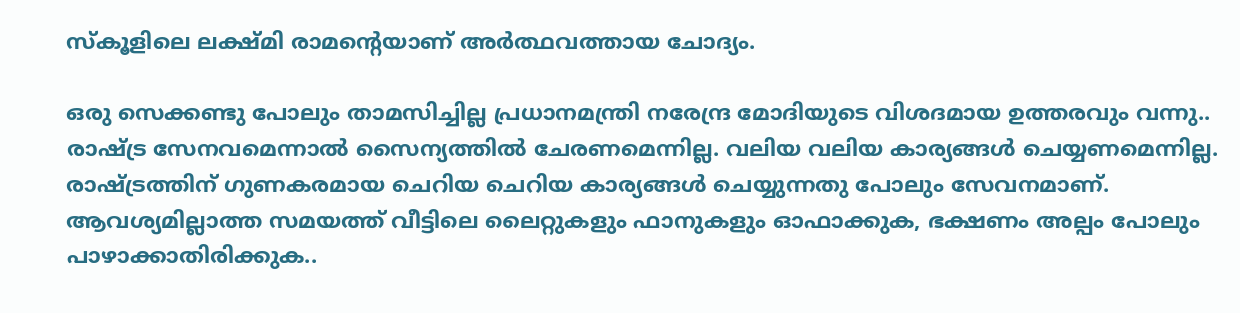സ്‌കൂളിലെ ലക്ഷ്മി രാമന്റെയാണ് അര്‍ത്ഥവത്തായ ചോദ്യം.

ഒരു സെക്കണ്ടു പോലും താമസിച്ചില്ല പ്രധാനമന്ത്രി നരേന്ദ്ര മോദിയുടെ വിശദമായ ഉത്തരവും വന്നു..  രാഷ്‌ട്ര സേനവമെന്നാല്‍ സൈന്യത്തില്‍ ചേരണമെന്നില്ല. വലിയ വലിയ കാര്യങ്ങള്‍ ചെയ്യണമെന്നില്ല. രാഷ്‌ട്രത്തിന് ഗുണകരമായ ചെറിയ ചെറിയ കാര്യങ്ങള്‍ ചെയ്യുന്നതു പോലും സേവനമാണ്. ആവശ്യമില്ലാത്ത സമയത്ത് വീട്ടിലെ ലൈറ്റുകളും ഫാനുകളും ഓഫാക്കുക, ഭക്ഷണം അല്പം പോലും പാഴാക്കാതിരിക്കുക..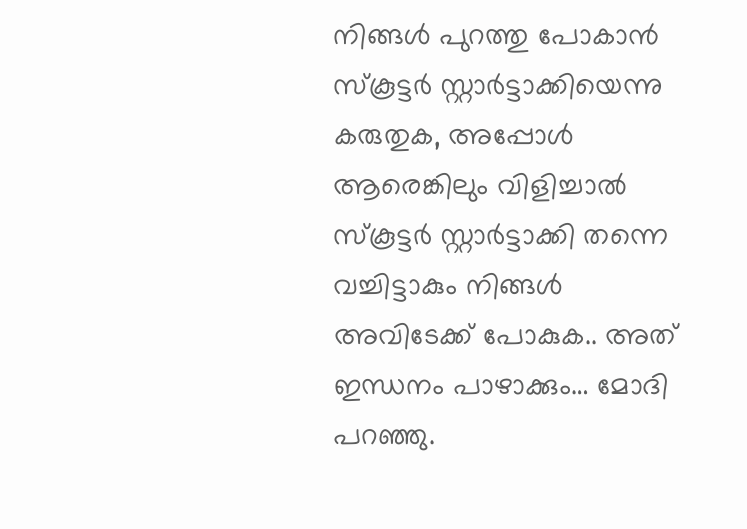നിങ്ങള്‍ പുറത്തു പോകാന്‍ സ്‌കൂട്ടര്‍ സ്റ്റാര്‍ട്ടാക്കിയെന്നു കരുതുക, അപ്പോള്‍ ആരെങ്കിലും വിളിച്ചാല്‍ സ്‌കൂട്ടര്‍ സ്റ്റാര്‍ട്ടാക്കി തന്നെ വച്ചിട്ടാകും നിങ്ങള്‍ അവിടേക്ക് പോകുക.. അത് ഇന്ധനം പാഴാക്കും… മോദി പറഞ്ഞു.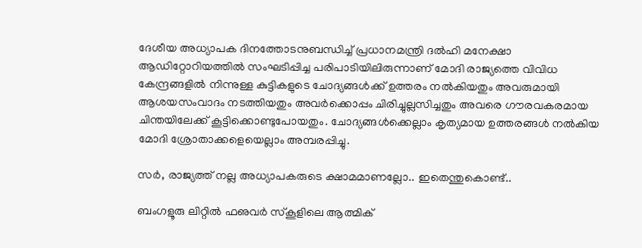ദേശീയ അധ്യാപക ദിനത്തോടനുബന്ധിച്ച് പ്രധാനമന്ത്രി ദല്‍ഹി മനേക്ഷാ ആഡിറ്റോറിയത്തില്‍ സംഘടിപ്പിച്ച പരിപാടിയിലിരുന്നാണ് മോദി രാജ്യത്തെ വിവിധ കേന്ദ്രങ്ങളില്‍ നിന്നുള്ള കുട്ടികളുടെ ചോദ്യങ്ങള്‍ക്ക് ഉത്തരം നല്‍കിയതും അവരുമായി ആശയസംവാദം നടത്തിയതും അവര്‍ക്കൊപ്പം ചിരിച്ചുല്ലസിച്ചതും അവരെ ഗൗരവകരമായ ചിന്തയിലേക്ക് കൂട്ടിക്കൊണ്ടുപോയതും. ചോദ്യങ്ങള്‍ക്കെല്ലാം കൃത്യമായ ഉത്തരങ്ങള്‍ നല്‍കിയ മോദി ശ്രോതാക്കളെയെല്ലാം അമ്പരപ്പിച്ചു.

സര്‍, രാജ്യത്ത് നല്ല അധ്യാപകരുടെ ക്ഷാമമാണല്ലോ.. ഇതെന്തുകൊണ്ട്..

ബംഗളൂരു ലിറ്റില്‍ ഫഌവര്‍ സ്‌കൂളിലെ ആത്മിക്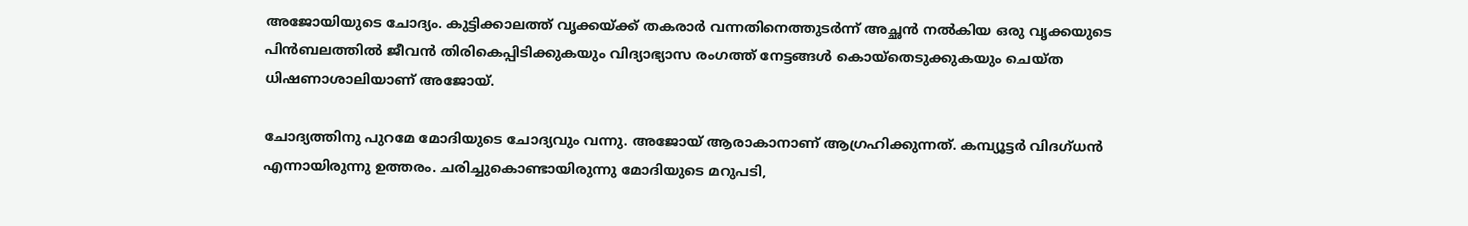അജോയിയുടെ ചോദ്യം. കുട്ടിക്കാലത്ത് വൃക്കയ്‌ക്ക് തകരാര്‍ വന്നതിനെത്തുടര്‍ന്ന് അച്ഛന്‍ നല്‍കിയ ഒരു വൃക്കയുടെ പിന്‍ബലത്തില്‍ ജീവന്‍ തിരികെപ്പിടിക്കുകയും വിദ്യാഭ്യാസ രംഗത്ത് നേട്ടങ്ങള്‍ കൊയ്‌തെടുക്കുകയും ചെയ്ത ധിഷണാശാലിയാണ് അജോയ്.

ചോദ്യത്തിനു പുറമേ മോദിയുടെ ചോദ്യവും വന്നു. അജോയ് ആരാകാനാണ് ആഗ്രഹിക്കുന്നത്. കമ്പ്യൂട്ടര്‍ വിദഗ്ധന്‍ എന്നായിരുന്നു ഉത്തരം. ചരിച്ചുകൊണ്ടായിരുന്നു മോദിയുടെ മറുപടി,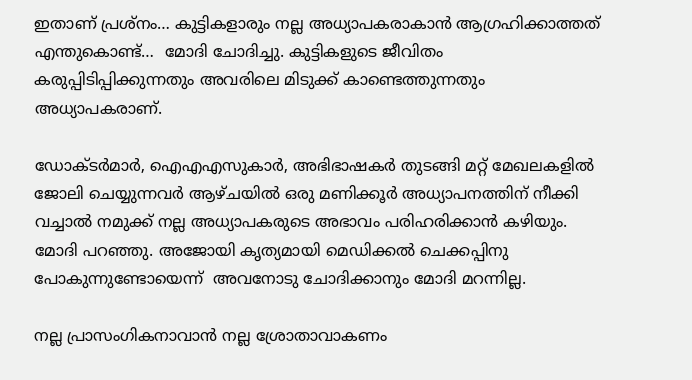ഇതാണ് പ്രശ്‌നം… കുട്ടികളാരും നല്ല അധ്യാപകരാകാന്‍ ആഗ്രഹിക്കാത്തത് എന്തുകൊണ്ട്…  മോദി ചോദിച്ചു. കുട്ടികളുടെ ജീവിതം കരുപ്പിടിപ്പിക്കുന്നതും അവരിലെ മിടുക്ക് കാണ്ടെത്തുന്നതും അധ്യാപകരാണ്.

ഡോക്ടര്‍മാര്‍, ഐഎഎസുകാര്‍, അഭിഭാഷകര്‍ തുടങ്ങി മറ്റ് മേഖലകളില്‍ ജോലി ചെയ്യുന്നവര്‍ ആഴ്ചയില്‍ ഒരു മണിക്കൂര്‍ അധ്യാപനത്തിന് നീക്കി വച്ചാല്‍ നമുക്ക് നല്ല അധ്യാപകരുടെ അഭാവം പരിഹരിക്കാന്‍ കഴിയും. മോദി പറഞ്ഞു. അജോയി കൃത്യമായി മെഡിക്കല്‍ ചെക്കപ്പിനു പോകുന്നുണ്ടോയെന്ന്  അവനോടു ചോദിക്കാനും മോദി മറന്നില്ല.

നല്ല പ്രാസംഗികനാവാന്‍ നല്ല ശ്രോതാവാകണം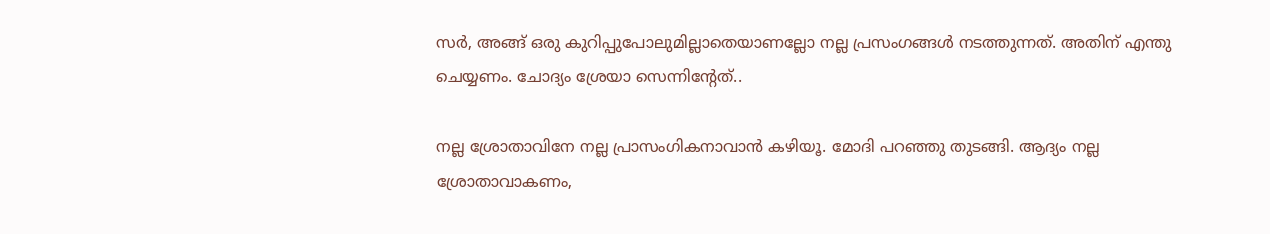സര്‍, അങ്ങ് ഒരു കുറിപ്പുപോലുമില്ലാതെയാണല്ലോ നല്ല പ്രസംഗങ്ങള്‍ നടത്തുന്നത്. അതിന് എന്തു ചെയ്യണം. ചോദ്യം ശ്രേയാ സെന്നിന്റേത്..

നല്ല ശ്രോതാവിനേ നല്ല പ്രാസംഗികനാവാന്‍ കഴിയൂ. മോദി പറഞ്ഞു തുടങ്ങി. ആദ്യം നല്ല ശ്രോതാവാകണം,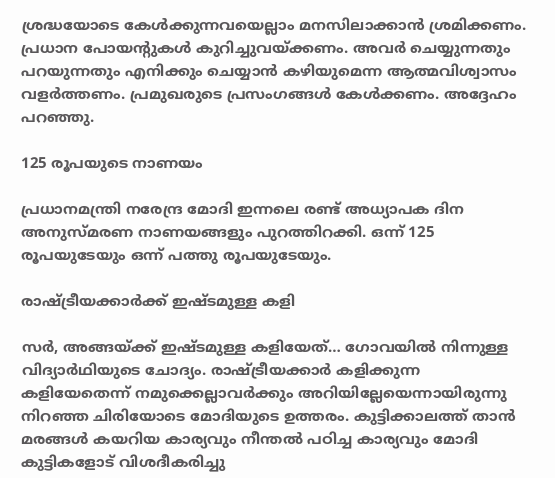ശ്രദ്ധയോടെ കേള്‍ക്കുന്നവയെല്ലാം മനസിലാക്കാന്‍ ശ്രമിക്കണം. പ്രധാന പോയന്റുകള്‍ കുറിച്ചുവയ്‌ക്കണം. അവര്‍ ചെയ്യുന്നതും പറയുന്നതും എനിക്കും ചെയ്യാന്‍ കഴിയുമെന്ന ആത്മവിശ്വാസം വളര്‍ത്തണം. പ്രമുഖരുടെ പ്രസംഗങ്ങള്‍ കേള്‍ക്കണം. അദ്ദേഹം പറഞ്ഞു.

125 രൂപയുടെ നാണയം

പ്രധാനമന്ത്രി നരേന്ദ്ര മോദി ഇന്നലെ രണ്ട് അധ്യാപക ദിന അനുസ്മരണ നാണയങ്ങളും പുറത്തിറക്കി. ഒന്ന് 125 രൂപയുടേയും ഒന്ന് പത്തു രൂപയുടേയും.

രാഷ്‌ട്രീയക്കാര്‍ക്ക് ഇഷ്ടമുള്ള കളി

സര്‍, അങ്ങയ്‌ക്ക് ഇഷ്ടമുള്ള കളിയേത്… ഗോവയില്‍ നിന്നുള്ള വിദ്യാര്‍ഥിയുടെ ചോദ്യം. രാഷ്‌ട്രീയക്കാര്‍ കളിക്കുന്ന കളിയേതെന്ന് നമുക്കെല്ലാവര്‍ക്കും അറിയില്ലേയെന്നായിരുന്നു നിറഞ്ഞ ചിരിയോടെ മോദിയുടെ ഉത്തരം. കുട്ടിക്കാലത്ത് താന്‍ മരങ്ങള്‍ കയറിയ കാര്യവും നീന്തല്‍ പഠിച്ച കാര്യവും മോദി കുട്ടികളോട് വിശദീകരിച്ചു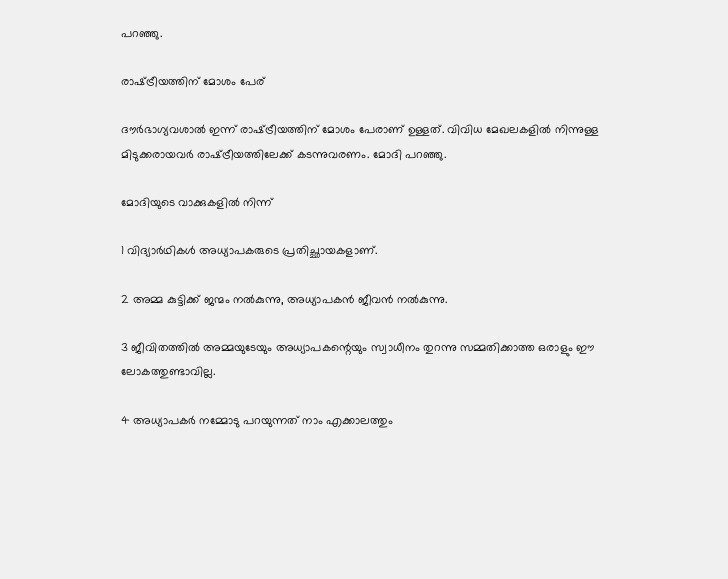പറഞ്ഞു.

രാഷ്‌ട്രീയത്തിന് മോശം പേര്

ദൗര്‍ഭാഗ്യവശാല്‍ ഇന്ന് രാഷ്‌ട്രീയത്തിന് മോശം പേരാണ് ഉള്ളത്. വിവിധ മേഖലകളില്‍ നിന്നുള്ള മിടുക്കരായവര്‍ രാഷ്‌ട്രീയത്തിലേക്ക് കടന്നുവരണം. മോദി പറഞ്ഞു.

മോദിയുടെ വാക്കുകളില്‍ നിന്ന്

1 വിദ്യാര്‍ഥികള്‍ അധ്യാപകരുടെ പ്രതിച്ഛായകളാണ്.

2 അമ്മ കുട്ടിക്ക് ജന്മം നല്‍കുന്നു, അധ്യാപകന്‍ ജീവന്‍ നല്‍കുന്നു.

3 ജീവിതത്തില്‍ അമ്മയുടേയും അധ്യാപകന്റെയും സ്വാധീനം തുറന്നു സമ്മതിക്കാത്ത ഒരാളും ഈ ലോകത്തുണ്ടാവില്ല.

4 അധ്യാപകര്‍ നമ്മോടു പറയുന്നത് നാം എക്കാലത്തും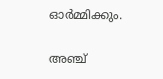ഓര്‍മ്മിക്കും.

അഞ്ച്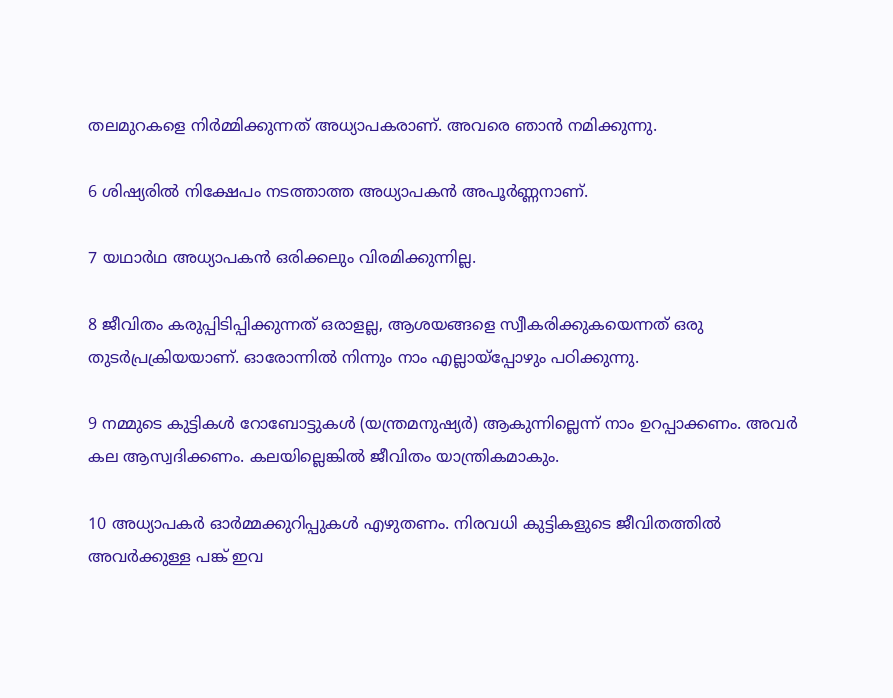തലമുറകളെ നിര്‍മ്മിക്കുന്നത് അധ്യാപകരാണ്. അവരെ ഞാന്‍ നമിക്കുന്നു.

6 ശിഷ്യരില്‍ നിക്ഷേപം നടത്താത്ത അധ്യാപകന്‍ അപൂര്‍ണ്ണനാണ്.

7 യഥാര്‍ഥ അധ്യാപകന്‍ ഒരിക്കലും വിരമിക്കുന്നില്ല.

8 ജീവിതം കരുപ്പിടിപ്പിക്കുന്നത് ഒരാളല്ല, ആശയങ്ങളെ സ്വീകരിക്കുകയെന്നത് ഒരു തുടര്‍പ്രക്രിയയാണ്. ഓരോന്നില്‍ നിന്നും നാം എല്ലായ്‌പ്പോഴും പഠിക്കുന്നു.

9 നമ്മുടെ കുട്ടികള്‍ റോബോട്ടുകള്‍ (യന്ത്രമനുഷ്യര്‍) ആകുന്നില്ലെന്ന് നാം ഉറപ്പാക്കണം. അവര്‍ കല ആസ്വദിക്കണം. കലയില്ലെങ്കില്‍ ജീവിതം യാന്ത്രികമാകും.

10 അധ്യാപകര്‍ ഓര്‍മ്മക്കുറിപ്പുകള്‍ എഴുതണം. നിരവധി കുട്ടികളുടെ ജീവിതത്തില്‍ അവര്‍ക്കുള്ള പങ്ക് ഇവ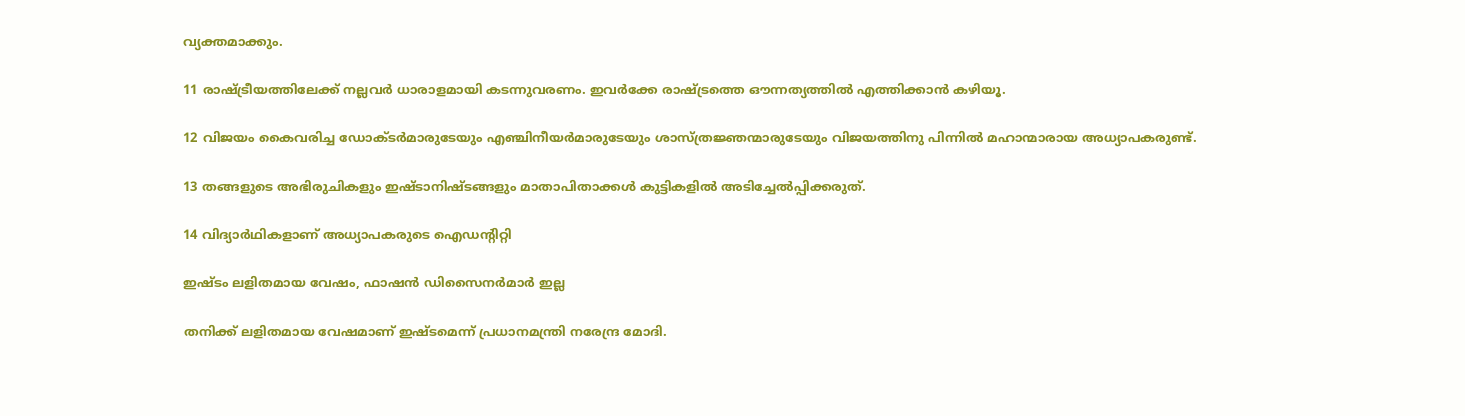വ്യക്തമാക്കും.

11 രാഷ്‌ട്രീയത്തിലേക്ക് നല്ലവര്‍ ധാരാളമായി കടന്നുവരണം. ഇവര്‍ക്കേ രാഷ്‌ട്രത്തെ ഔന്നത്യത്തില്‍ എത്തിക്കാന്‍ കഴിയൂ.

12 വിജയം കൈവരിച്ച ഡോക്ടര്‍മാരുടേയും എഞ്ചിനീയര്‍മാരുടേയും ശാസ്ത്രജ്ഞന്മാരുടേയും വിജയത്തിനു പിന്നില്‍ മഹാന്മാരായ അധ്യാപകരുണ്ട്.

13 തങ്ങളുടെ അഭിരുചികളും ഇഷ്ടാനിഷ്ടങ്ങളും മാതാപിതാക്കള്‍ കുട്ടികളില്‍ അടിച്ചേല്‍പ്പിക്കരുത്.

14 വിദ്യാര്‍ഥികളാണ് അധ്യാപകരുടെ ഐഡന്റിറ്റി

ഇഷ്ടം ലളിതമായ വേഷം, ഫാഷന്‍ ഡിസൈനര്‍മാര്‍ ഇല്ല

തനിക്ക് ലളിതമായ വേഷമാണ് ഇഷ്ടമെന്ന് പ്രധാനമന്ത്രി നരേന്ദ്ര മോദി.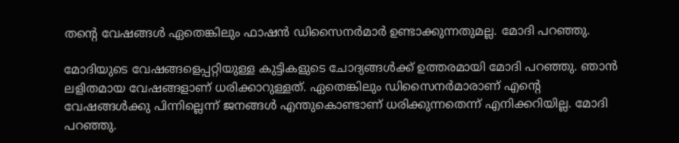തന്റെ വേഷങ്ങള്‍ ഏതെങ്കിലും ഫാഷന്‍ ഡിസൈനര്‍മാര്‍ ഉണ്ടാക്കുന്നതുമല്ല. മോദി പറഞ്ഞു.

മോദിയുടെ വേഷങ്ങളെപ്പറ്റിയുള്ള കുട്ടികളുടെ ചോദ്യങ്ങള്‍ക്ക് ഉത്തരമായി മോദി പറഞ്ഞു. ഞാന്‍ ലളിതമായ വേഷങ്ങളാണ് ധരിക്കാറുള്ളത്. ഏതെങ്കിലും ഡിസൈനര്‍മാരാണ് എന്റെ വേഷങ്ങള്‍ക്കു പിന്നില്ലെന്ന് ജനങ്ങള്‍ എന്തുകൊണ്ടാണ് ധരിക്കുന്നതെന്ന് എനിക്കറിയില്ല. മോദി പറഞ്ഞു.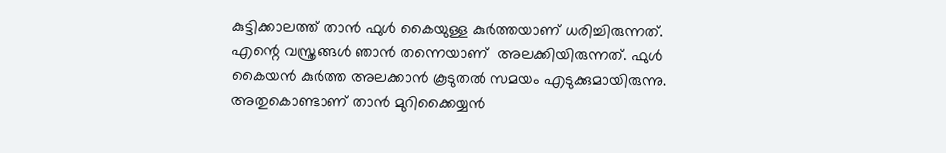കുട്ടിക്കാലത്ത് താന്‍ ഫുള്‍ കൈയുള്ള കുര്‍ത്തയാണ് ധരിച്ചിരുന്നത്. എന്റെ വസ്ത്രങ്ങള്‍ ഞാന്‍ തന്നെയാണ്  അലക്കിയിരുന്നത്. ഫുള്‍ കൈയന്‍ കുര്‍ത്ത അലക്കാന്‍ കൂടുതല്‍ സമയം എടുക്കുമായിരുന്നു. അതുകൊണ്ടാണ് താന്‍ മുറിക്കൈയ്യന്‍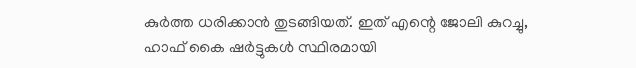കുര്‍ത്ത ധരിക്കാന്‍ തുടങ്ങിയത്. ഇത് എന്റെ ജോലി കുറച്ചു, ഹാഫ് കൈ ഷര്‍ട്ടുകള്‍ സ്ഥിരമായി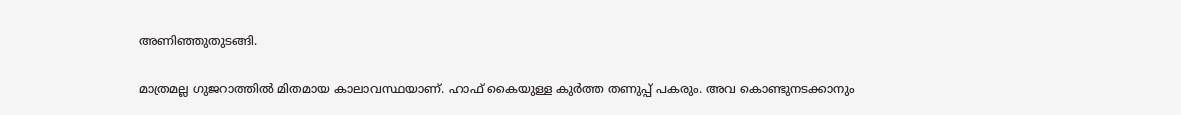അണിഞ്ഞുതുടങ്ങി.

മാത്രമല്ല ഗുജറാത്തില്‍ മിതമായ കാലാവസ്ഥയാണ്. ഹാഫ് കൈയുള്ള കുര്‍ത്ത തണുപ്പ് പകരും. അവ കൊണ്ടുനടക്കാനും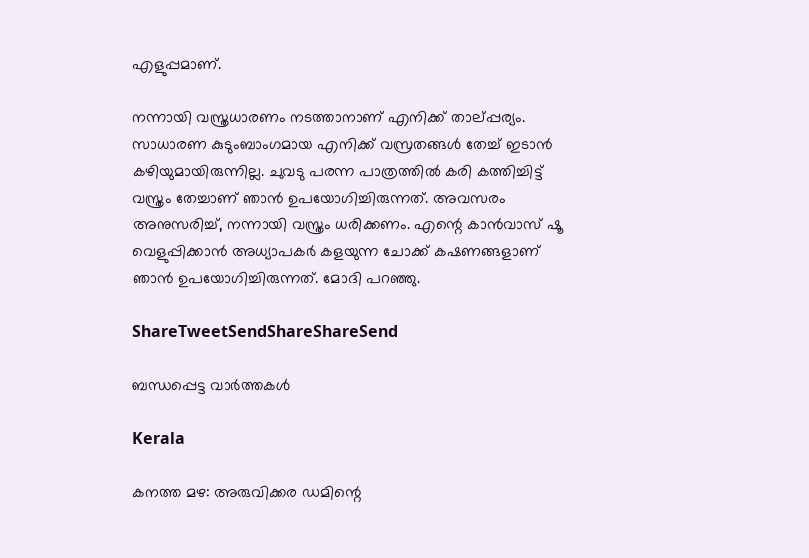എളുപ്പമാണ്.

നന്നായി വസ്ത്രധാരണം നടത്താനാണ് എനിക്ക് താല്പ്പര്യം. സാധാരണ കുടുംബാംഗമായ എനിക്ക് വസ്രതങ്ങള്‍ തേച്ച് ഇടാന്‍ കഴിയുമായിരുന്നില്ല. ചുവടു പരന്ന പാത്രത്തില്‍ കരി കത്തിച്ചിട്ട് വസ്ത്രം തേച്ചാണ് ഞാന്‍ ഉപയോഗിച്ചിരുന്നത്. അവസരം അനുസരിച്ച്, നന്നായി വസ്ത്രം ധരിക്കണം. എന്റെ കാന്‍വാസ് ഷൂ വെളുപ്പിക്കാന്‍ അധ്യാപകര്‍ കളയുന്ന ചോക്ക് കഷണങ്ങളാണ് ഞാന്‍ ഉപയോഗിച്ചിരുന്നത്. മോദി പറഞ്ഞു.

ShareTweetSendShareShareSend

ബന്ധപ്പെട്ട വാര്‍ത്തകള്‍

Kerala

കനത്ത മഴ: അരുവിക്കര ഡമിന്റെ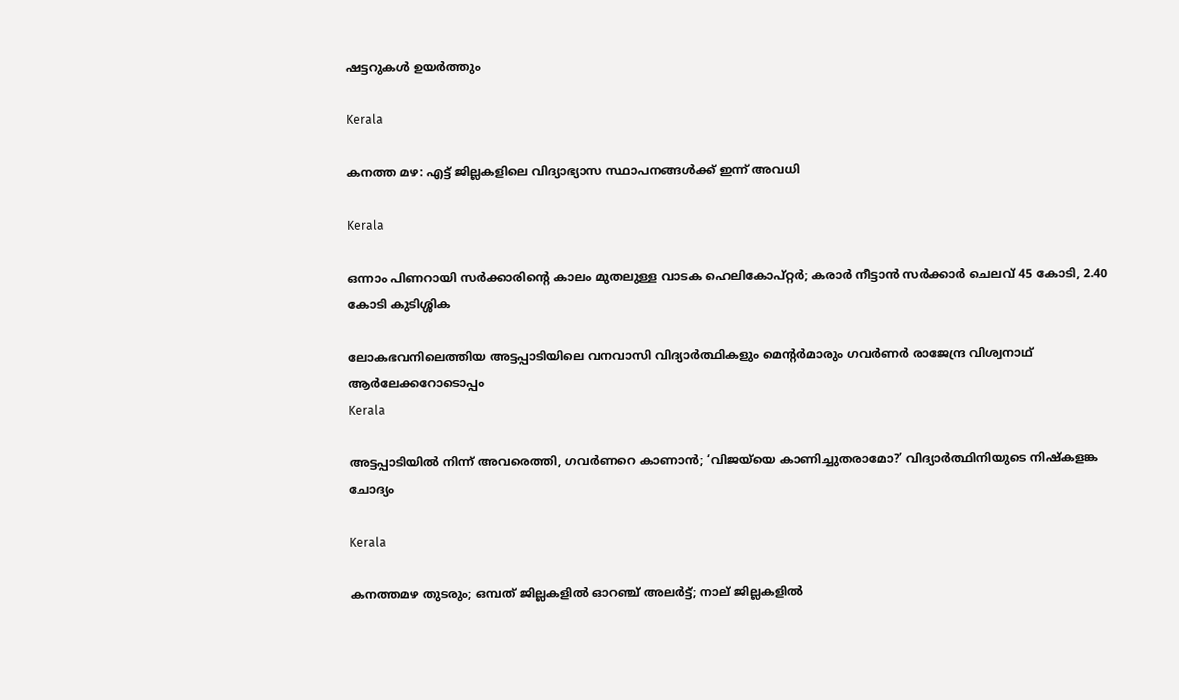ഷട്ടറുകൾ ഉയർത്തും

Kerala

കനത്ത മഴ: എട്ട്‌ ജില്ലകളിലെ വിദ്യാഭ്യാസ സ്ഥാപനങ്ങൾക്ക് ഇന്ന് അവധി

Kerala

ഒന്നാം പിണറായി സര്‍ക്കാരിന്റെ കാലം മുതലുള്ള വാടക ഹെലികോപ്റ്റര്‍; കരാര്‍ നീട്ടാന്‍ സര്‍ക്കാര്‍ ചെലവ് 45 കോടി, 2.40 കോടി കുടിശ്ശിക

ലോകഭവനിലെത്തിയ അട്ടപ്പാടിയിലെ വനവാസി വിദ്യാര്‍ത്ഥികളും മെന്റര്‍മാരും ഗവര്‍ണര്‍ രാജേന്ദ്ര വിശ്വനാഥ്
ആര്‍ലേക്കറോടൊപ്പം
Kerala

അട്ടപ്പാടിയില്‍ നിന്ന് അവരെത്തി, ഗവര്‍ണറെ കാണാന്‍; ‘വിജയ്‌യെ കാണിച്ചുതരാമോ?’ വിദ്യാര്‍ത്ഥിനിയുടെ നിഷ്‌കളങ്ക ചോദ്യം

Kerala

കനത്തമഴ തുടരും; ഒമ്പത് ജില്ലകളില്‍ ഓറഞ്ച് അലര്‍ട്ട്; നാല് ജില്ലകളിൽ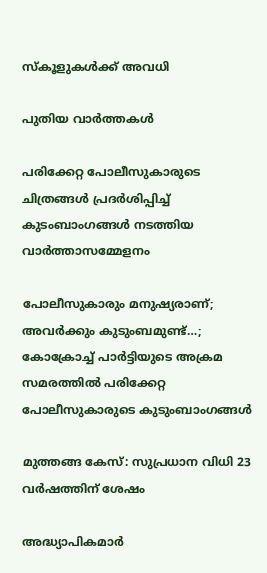സ്കൂളുകൾക്ക് അവധി

പുതിയ വാര്‍ത്തകള്‍

പരിക്കേറ്റ പോലീസുകാരുടെ ചിത്രങ്ങള്‍ പ്രദര്‍ശിപ്പിച്ച് കുടംബാംഗങ്ങള്‍ നടത്തിയ വാര്‍ത്താസമ്മേളനം

പോലീസുകാരും മനുഷ്യരാണ്; അവര്‍ക്കും കുടുംബമുണ്ട്…; കോക്രോച്ച് പാര്‍ട്ടിയുടെ അക്രമ സമരത്തില്‍ പരിക്കേറ്റ പോലീസുകാരുടെ കുടുംബാംഗങ്ങള്‍

മുത്തങ്ങ കേസ്: സുപ്രധാന വിധി 23 വര്‍ഷത്തിന് ശേഷം

അദ്ധ്യാപികമാര്‍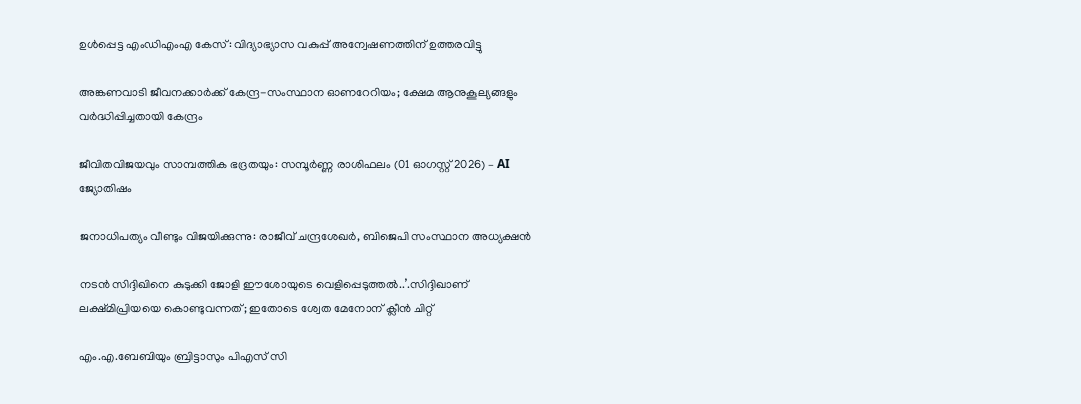ഉള്‍പ്പെട്ട എംഡിഎംഎ കേസ്: വിദ്യാഭ്യാസ വകുപ്പ് അന്വേഷണത്തിന് ഉത്തരവിട്ടു

അങ്കണവാടി ജീവനക്കാര്‍ക്ക് കേന്ദ്ര-സംസ്ഥാന ഓണറേറിയം; ക്ഷേമ ആനുകൂല്യങ്ങളും വര്‍ദ്ധിപ്പിച്ചതായി കേന്ദ്രം

ജീവിതവിജയവും സാമ്പത്തിക ഭദ്രതയും: സമ്പൂർണ്ണ രാശിഫലം (01 ഓഗസ്റ്റ് 2026) – AI ജ്യോതിഷം

ജനാധിപത്യം വീണ്ടും വിജയിക്കുന്നു: രാജീവ്‌ ചന്ദ്രശേഖർ, ബിജെപി സംസ്ഥാന അധ്യക്ഷൻ

നടന്‍ സിദ്ദിഖിനെ കുടുക്കി ജോളി ഈശോയുടെ വെളിപ്പെടുത്തല്‍..’.സിദ്ദിഖാണ് ലക്ഷ്മിപ്രിയയെ കൊണ്ടുവന്നത്; ഇതോടെ ശ്വേത മേനോന് ക്ലീന്‍ ചിറ്റ്

എം.എ.ബേബിയും ബ്രിട്ടാസും പിഎസ് സി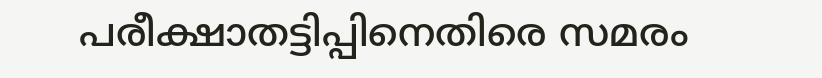പരീക്ഷാതട്ടിപ്പിനെതിരെ സമരം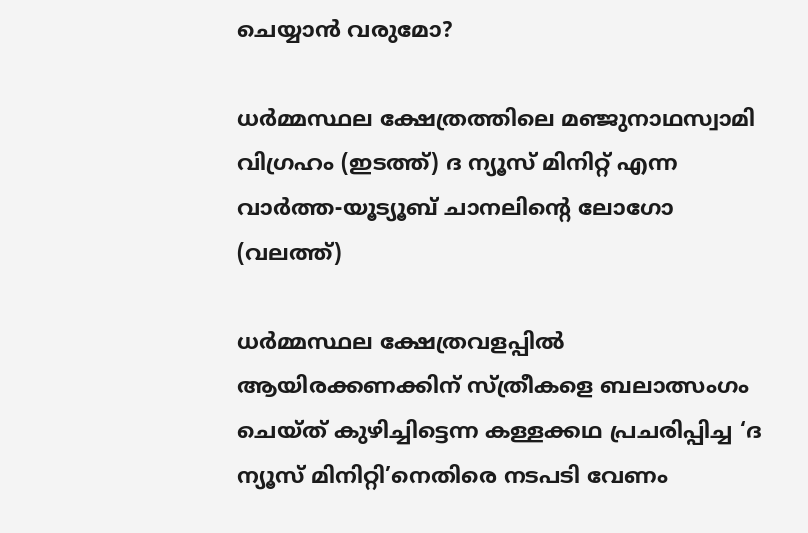ചെയ്യാന്‍ വരുമോ?

ധര്‍മ്മസ്ഥല ക്ഷേത്രത്തിലെ മഞ്ജുനാഥസ്വാമി വിഗ്രഹം (ഇടത്ത്) ദ ന്യൂസ് മിനിറ്റ് എന്ന വാര്‍ത്ത-യൂട്യൂബ് ചാനലിന്‍റെ ലോഗോ (വലത്ത്)

ധര്‍മ്മസ്ഥല ക്ഷേത്രവളപ്പില്‍ ആയിരക്കണക്കിന് സ്ത്രീകളെ ബലാത്സംഗം ചെയ്ത് കുഴിച്ചിട്ടെന്ന കള്ളക്കഥ പ്രചരിപ്പിച്ച ‘ദ ന്യൂസ് മിനിറ്റി’നെതിരെ നടപടി വേണം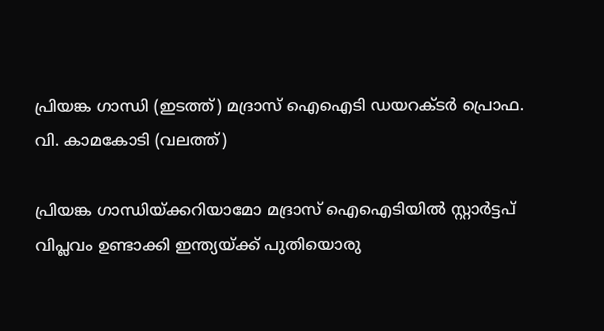പ്രിയങ്ക ഗാന്ധി (ഇടത്ത്) മദ്രാസ് ഐഐടി ഡയറക്ടര്‍ പ്രൊഫ. വി. കാമകോടി (വലത്ത്)

പ്രിയങ്ക ഗാന്ധിയ്‌ക്കറിയാമോ മദ്രാസ് ഐഐടിയില്‍ സ്റ്റാര്‍ട്ടപ് വിപ്ലവം ഉണ്ടാക്കി ഇന്ത്യയ്‌ക്ക് പുതിയൊരു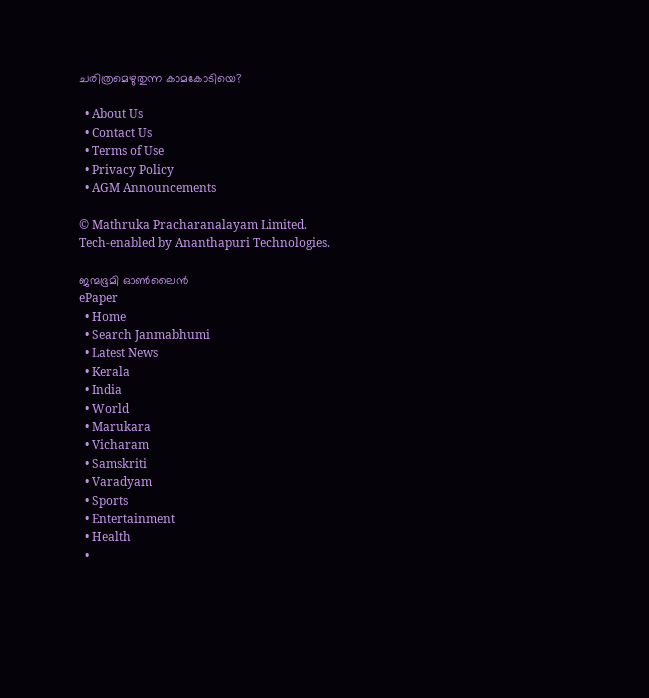ചരിത്രമെഴുതുന്ന കാമകോടിയെ?

  • About Us
  • Contact Us
  • Terms of Use
  • Privacy Policy
  • AGM Announcements

© Mathruka Pracharanalayam Limited.
Tech-enabled by Ananthapuri Technologies.

ജന്മഭൂമി ഓണ്‍ലൈന്‍
ePaper
  • Home
  • Search Janmabhumi
  • Latest News
  • Kerala
  • India
  • World
  • Marukara
  • Vicharam
  • Samskriti
  • Varadyam
  • Sports
  • Entertainment
  • Health
  •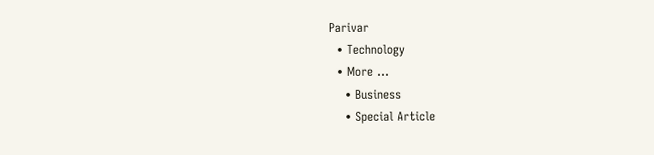Parivar
  • Technology
  • More …
    • Business
    • Special Article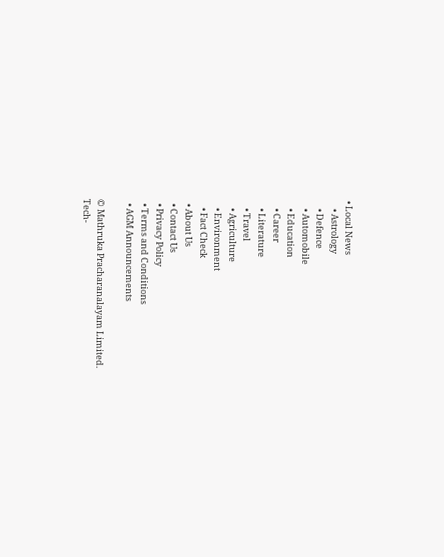• Local News
    • Astrology
    • Defence
    • Automobile
    • Education
    • Career
    • Literature
    • Travel
    • Agriculture
    • Environment
    • Fact Check
  • About Us
  • Contact Us
  • Privacy Policy
  • Terms and Conditions
  • AGM Announcements

© Mathruka Pracharanalayam Limited.
Tech-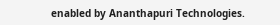enabled by Ananthapuri Technologies.